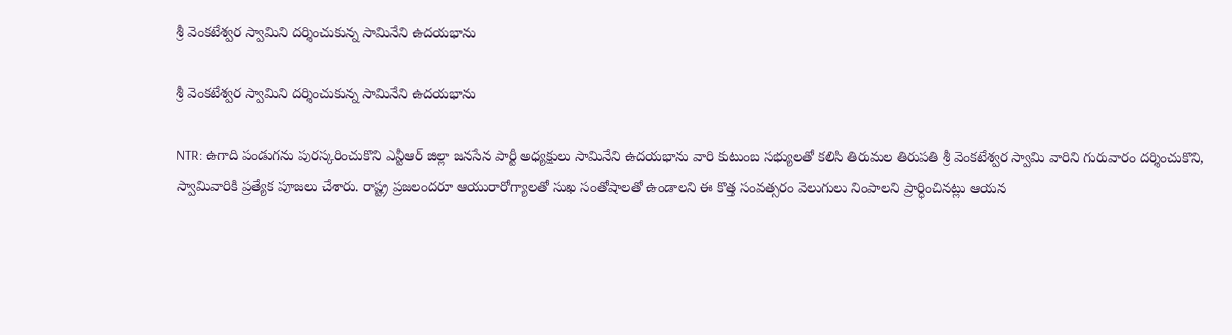శ్రీ వెంకటేశ్వర స్వామిని దర్శించుకున్న సామినేని ఉదయభాను

శ్రీ వెంకటేశ్వర స్వామిని దర్శించుకున్న సామినేని ఉదయభాను

NTR: ఉగాది పండుగను పురస్కరించుకొని ఎన్టీఆర్ జిల్లా జనసేన పార్టీ అధ్యక్షులు సామినేని ఉదయభాను వారి కుటుంబ సభ్యులతో కలిసి తిరుమల తిరుపతి శ్రీ వెంకటేశ్వర స్వామి వారిని గురువారం దర్శించుకొని, స్వామివారికి ప్రత్యేక పూజలు చేశారు. రాష్ట్ర ప్రజలందరూ ఆయురారోగ్యాలతో సుఖ సంతోషాలతో ఉండాలని ఈ కొత్త సంవత్సరం వెలుగులు నింపాలని ప్రార్ధించినట్లు ఆయన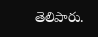తెలిపారు.